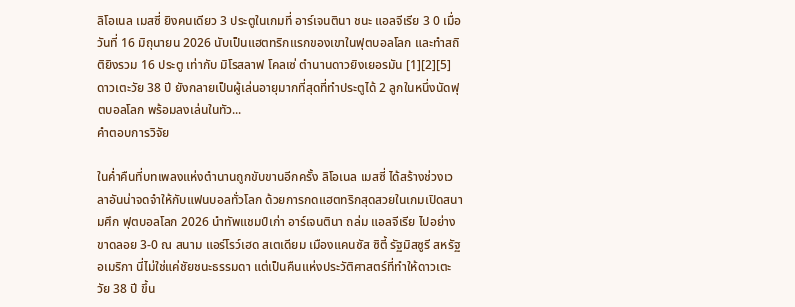ลิโอเนล เมสซี่ ยิงคนเดียว 3 ประตูในเกมที่ อาร์เจนตินา ชนะ แอลจีเรีย 3 0 เมื่อวันที่ 16 มิถุนายน 2026 นับเป็นแฮตทริกแรกของเขาในฟุตบอลโลก และทำสถิติยิงรวม 16 ประตู เท่ากับ มิโรสลาฟ โคลเซ่ ตำนานดาวยิงเยอรมัน [1][2][5] ดาวเตะวัย 38 ปี ยังกลายเป็นผู้เล่นอายุมากที่สุดที่ทำประตูได้ 2 ลูกในหนึ่งนัดฟุตบอลโลก พร้อมลงเล่นในทัว...
คำตอบการวิจัย

ในค่ำคืนที่บทเพลงแห่งตำนานถูกขับขานอีกครั้ง ลิโอเนล เมสซี่ ได้สร้างช่วงเวลาอันน่าจดจำให้กับแฟนบอลทั่วโลก ด้วยการกดแฮตทริกสุดสวยในเกมเปิดสนามศึก ฟุตบอลโลก 2026 นำทัพแชมป์เก่า อาร์เจนตินา ถล่ม แอลจีเรีย ไปอย่างขาดลอย 3-0 ณ สนาม แอร์โรว์เฮด สเตเดียม เมืองแคนซัส ซิตี้ รัฐมิสซูรี สหรัฐอเมริกา นี่ไม่ใช่แค่ชัยชนะธรรมดา แต่เป็นคืนแห่งประวัติศาสตร์ที่ทำให้ดาวเตะวัย 38 ปี ขึ้น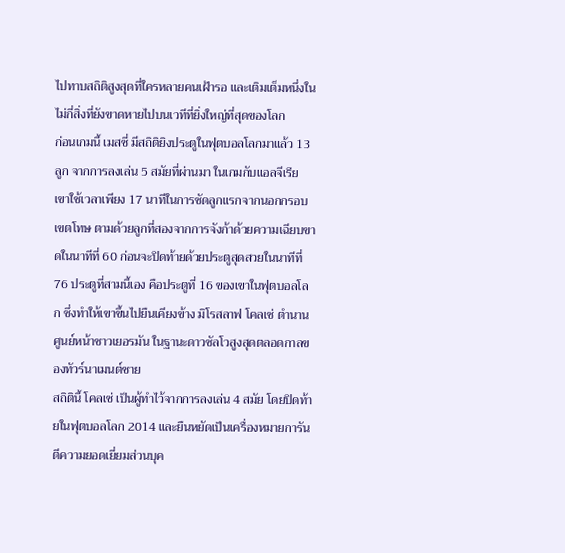ไปทาบสถิติสูงสุดที่ใครหลายคนเฝ้ารอ และเติมเต็มหนึ่งในไม่กี่สิ่งที่ยังขาดหายไปบนเวทีที่ยิ่งใหญ่ที่สุดของโลก
ก่อนเกมนี้ เมสซี่ มีสถิติยิงประตูในฟุตบอลโลกมาแล้ว 13 ลูก จากการลงเล่น 5 สมัยที่ผ่านมา ในเกมกับแอลจีเรีย เขาใช้เวลาเพียง 17 นาทีในการซัดลูกแรกจากนอกกรอบเขตโทษ ตามด้วยลูกที่สองจากการจังก้าด้วยความเฉียบขาดในนาทีที่ 60 ก่อนจะปิดท้ายด้วยประตูสุดสวยในนาทีที่ 76 ประตูที่สามนี้เอง คือประตูที่ 16 ของเขาในฟุตบอลโลก ซึ่งทำให้เขาขึ้นไปยืนเคียงข้าง มิโรสลาฟ โคลเซ่ ตำนานศูนย์หน้าชาวเยอรมัน ในฐานะดาวซัลโวสูงสุดตลอดกาลของทัวร์นาเมนต์ชาย
สถิตินี้ โคลเซ่ เป็นผู้ทำไว้จากการลงเล่น 4 สมัย โดยปิดท้ายในฟุตบอลโลก 2014 และยืนหยัดเป็นเครื่องหมายการันตีความยอดเยี่ยมส่วนบุค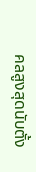คลสูงสุดนับตั้ง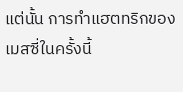แต่นั้น การทำแฮตทริกของเมสซี่ในครั้งนี้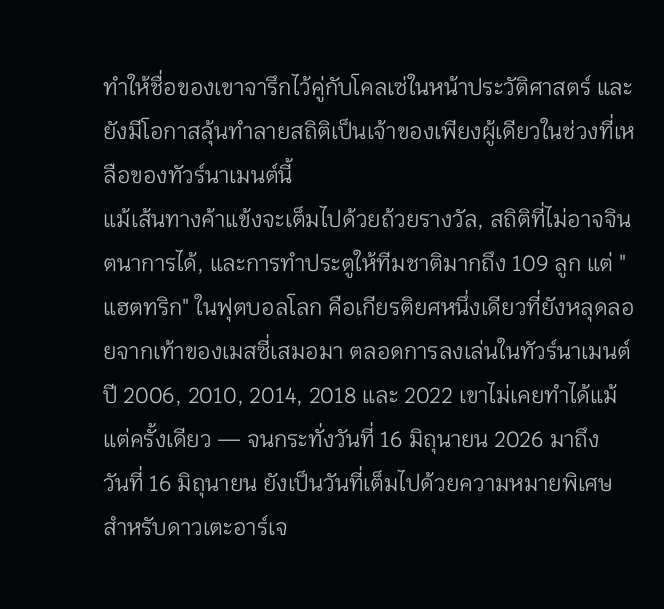ทำให้ชื่อของเขาจารึกไว้คู่กับโคลเซ่ในหน้าประวัติศาสตร์ และยังมีโอกาสลุ้นทำลายสถิติเป็นเจ้าของเพียงผู้เดียวในช่วงที่เหลือของทัวร์นาเมนต์นี้
แม้เส้นทางค้าแข้งจะเต็มไปด้วยถ้วยรางวัล, สถิติที่ไม่อาจจินตนาการได้, และการทำประตูให้ทีมชาติมากถึง 109 ลูก แต่ "แฮตทริก" ในฟุตบอลโลก คือเกียรติยศหนึ่งเดียวที่ยังหลุดลอยจากเท้าของเมสซี่เสมอมา ตลอดการลงเล่นในทัวร์นาเมนต์ปี 2006, 2010, 2014, 2018 และ 2022 เขาไม่เคยทำได้แม้แต่ครั้งเดียว — จนกระทั่งวันที่ 16 มิถุนายน 2026 มาถึง
วันที่ 16 มิถุนายน ยังเป็นวันที่เต็มไปด้วยความหมายพิเศษสำหรับดาวเตะอาร์เจ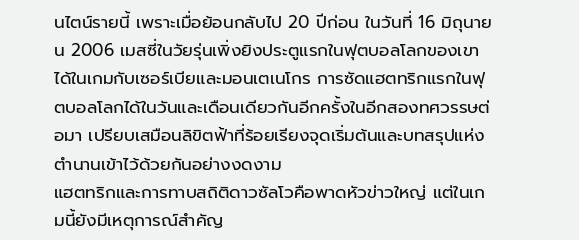นไตน์รายนี้ เพราะเมื่อย้อนกลับไป 20 ปีก่อน ในวันที่ 16 มิถุนายน 2006 เมสซี่ในวัยรุ่นเพิ่งยิงประตูแรกในฟุตบอลโลกของเขาได้ในเกมกับเซอร์เบียและมอนเตเนโกร การซัดแฮตทริกแรกในฟุตบอลโลกได้ในวันและเดือนเดียวกันอีกครั้งในอีกสองทศวรรษต่อมา เปรียบเสมือนลิขิตฟ้าที่ร้อยเรียงจุดเริ่มต้นและบทสรุปแห่งตำนานเข้าไว้ด้วยกันอย่างงดงาม
แฮตทริกและการทาบสถิติดาวซัลโวคือพาดหัวข่าวใหญ่ แต่ในเกมนี้ยังมีเหตุการณ์สำคัญ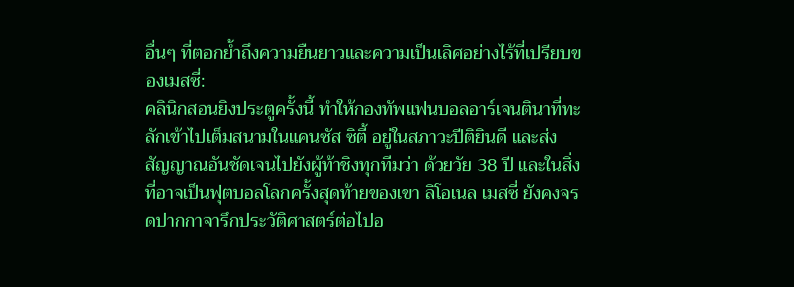อื่นๆ ที่ตอกย้ำถึงความยืนยาวและความเป็นเลิศอย่างไร้ที่เปรียบของเมสซี่:
คลินิกสอนยิงประตูครั้งนี้ ทำให้กองทัพแฟนบอลอาร์เจนตินาที่ทะลักเข้าไปเต็มสนามในแคนซัส ซิตี้ อยู่ในสภาวะปีติยินดี และส่งสัญญาณอันชัดเจนไปยังผู้ท้าชิงทุกทีมว่า ด้วยวัย 38 ปี และในสิ่งที่อาจเป็นฟุตบอลโลกครั้งสุดท้ายของเขา ลิโอเนล เมสซี่ ยังคงจรดปากกาจารึกประวัติศาสตร์ต่อไปอ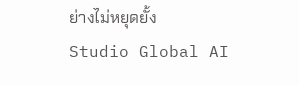ย่างไม่หยุดยั้ง
Studio Global AI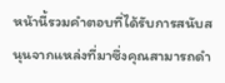หน้านี้รวมคำตอบที่ได้รับการสนับสนุนจากแหล่งที่มาซึ่งคุณสามารถดำ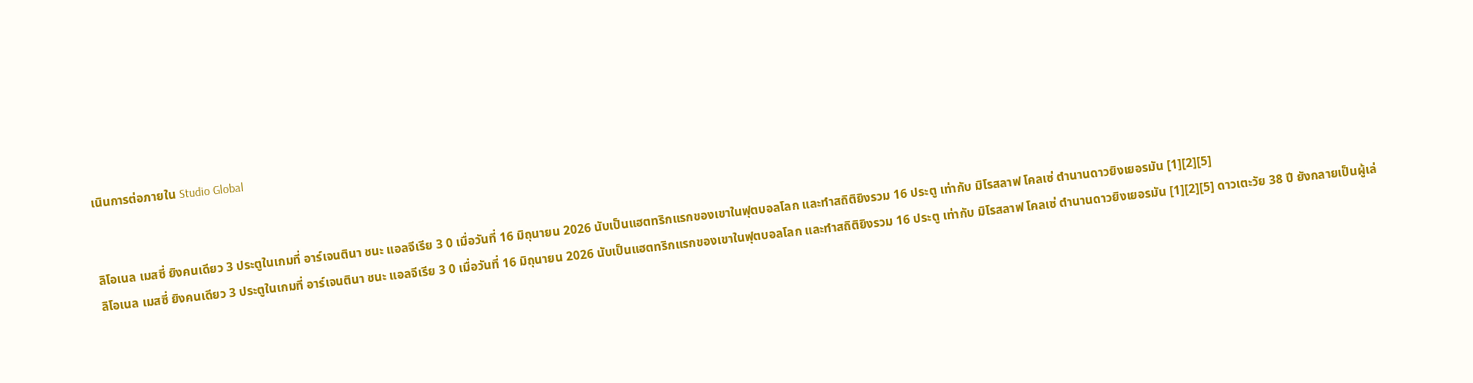เนินการต่อภายใน Studio Global


ลิโอเนล เมสซี่ ยิงคนเดียว 3 ประตูในเกมที่ อาร์เจนตินา ชนะ แอลจีเรีย 3 0 เมื่อวันที่ 16 มิถุนายน 2026 นับเป็นแฮตทริกแรกของเขาในฟุตบอลโลก และทำสถิติยิงรวม 16 ประตู เท่ากับ มิโรสลาฟ โคลเซ่ ตำนานดาวยิงเยอรมัน [1][2][5]
ลิโอเนล เมสซี่ ยิงคนเดียว 3 ประตูในเกมที่ อาร์เจนตินา ชนะ แอลจีเรีย 3 0 เมื่อวันที่ 16 มิถุนายน 2026 นับเป็นแฮตทริกแรกของเขาในฟุตบอลโลก และทำสถิติยิงรวม 16 ประตู เท่ากับ มิโรสลาฟ โคลเซ่ ตำนานดาวยิงเยอรมัน [1][2][5] ดาวเตะวัย 38 ปี ยังกลายเป็นผู้เล่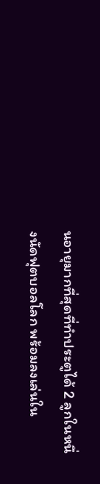นอายุมากที่สุดที่ทำประตูได้ 2 ลูกในหนึ่งนัดฟุตบอลโลก พร้อมลงเล่นใน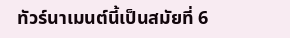ทัวร์นาเมนต์นี้เป็นสมัยที่ 6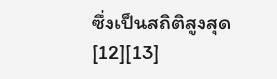ซึ่งเป็นสถิติสูงสุด [12][13]